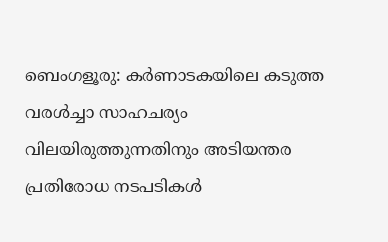ബെംഗളൂരു: കർണാടകയിലെ കടുത്ത വരൾച്ചാ സാഹചര്യം വിലയിരുത്തുന്നതിനും അടിയന്തര പ്രതിരോധ നടപടികൾ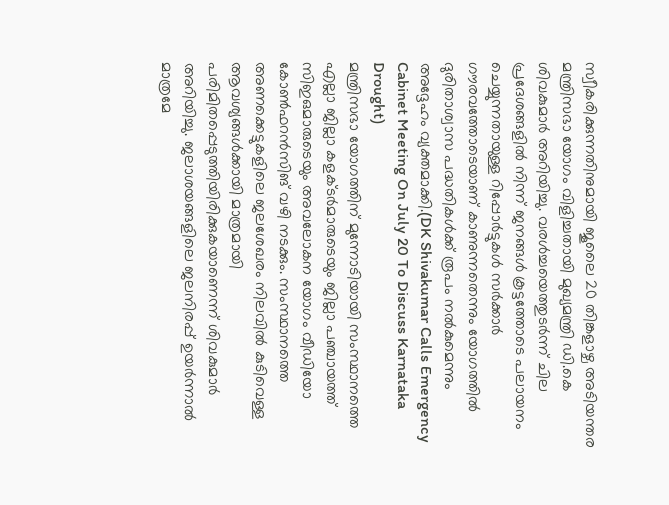സ്വീകരിക്കുന്നതിനുമായി ജൂലൈ 20 തിങ്കളാഴ്ച അടിയന്തര മന്ത്രിസഭാ യോഗം വിളിച്ചതായി മുഖ്യമന്ത്രി ഡി.കെ ശിവകുമാർ അറിയിച്ചു. വരൾച്ചയെത്തുടർന്ന് ചില പ്രദേശങ്ങളിൽ നിന്ന് ജനങ്ങൾ കൂട്ടത്തോടെ പലായനം ചെയ്യുന്നതായുള്ള റിപ്പോർട്ടുകൾ സർക്കാർ ഗൗരവത്തോടെയാണ് കാണുന്നതെന്നും യോഗത്തിൽ ദുരിതാശ്വാസ പദ്ധതികൾക്ക് രൂപം നൽകുമെന്നും അദ്ദേഹം വ്യക്തമാക്കി.(DK Shivakumar Calls Emergency Cabinet Meeting On July 20 To Discuss Karnataka Drought)
മന്ത്രിസഭാ യോഗത്തിന് മുന്നോടിയായി സംസ്ഥാനത്തെ എല്ലാ ജില്ലാ കളക്ടർമാരുടെയും ജില്ലാ പഞ്ചായത്ത് സിഇഒമാരുടെയും അവലോകന യോഗം വീഡിയോ കോൺഫറൻസിങ് വഴി നടക്കും. സംസ്ഥാനത്തെ അണക്കെട്ടുകളിലെ ജലശേഖരം നിലവിൽ കുടിവെള്ള ആവശ്യങ്ങൾക്കായി മാത്രമായി പരിമിതപ്പെടുത്തിയിരിക്കുകയാണെന്ന് ശിവകുമാർ അറിയിച്ചു. ജലാശയങ്ങളിലെ ജലനിരപ്പ് ഉയർന്നാൽ മാത്രമേ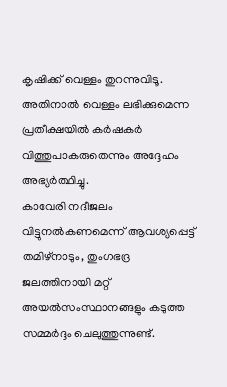കൃഷിക്ക് വെള്ളം തുറന്നുവിടൂ. അതിനാൽ വെള്ളം ലഭിക്കുമെന്ന പ്രതീക്ഷയിൽ കർഷകർ വിത്തുപാകരുതെന്നും അദ്ദേഹം അഭ്യർത്ഥിച്ചു.
കാവേരി നദീജലം വിട്ടുനൽകണമെന്ന് ആവശ്യപ്പെട്ട് തമിഴ്നാടും, തുംഗഭദ്ര ജലത്തിനായി മറ്റ് അയൽസംസ്ഥാനങ്ങളും കടുത്ത സമ്മർദ്ദം ചെലുത്തുന്നുണ്ട്.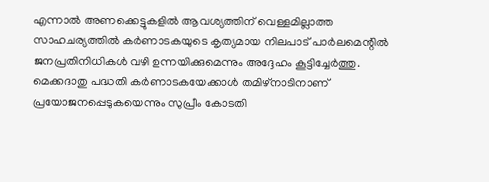എന്നാൽ അണക്കെട്ടുകളിൽ ആവശ്യത്തിന് വെള്ളമില്ലാത്ത സാഹചര്യത്തിൽ കർണാടകയുടെ കൃത്യമായ നിലപാട് പാർലമെന്റിൽ ജനപ്രതിനിധികൾ വഴി ഉന്നയിക്കുമെന്നും അദ്ദേഹം കൂട്ടിച്ചേർത്തു. മെക്കദാതു പദ്ധതി കർണാടകയേക്കാൾ തമിഴ്നാടിനാണ് പ്രയോജനപ്പെടുകയെന്നും സുപ്രീം കോടതി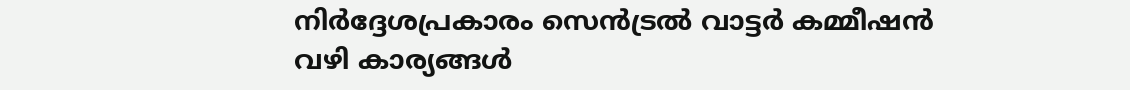നിർദ്ദേശപ്രകാരം സെൻട്രൽ വാട്ടർ കമ്മീഷൻ വഴി കാര്യങ്ങൾ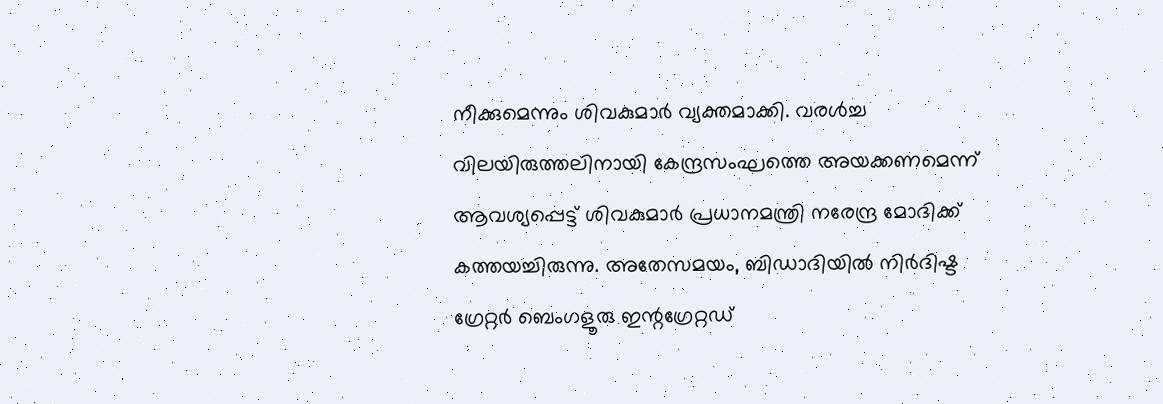നീക്കുമെന്നും ശിവകുമാർ വ്യക്തമാക്കി. വരൾച്ച വിലയിരുത്തലിനായി കേന്ദ്രസംഘത്തെ അയക്കണമെന്ന് ആവശ്യപ്പെട്ട് ശിവകുമാർ പ്രധാനമന്ത്രി നരേന്ദ്ര മോദിക്ക് കത്തയച്ചിരുന്നു. അതേസമയം, ബിഡാദിയിൽ നിർദിഷ്ട ഗ്രേറ്റർ ബെംഗളൂരു ഇന്റഗ്രേറ്റഡ്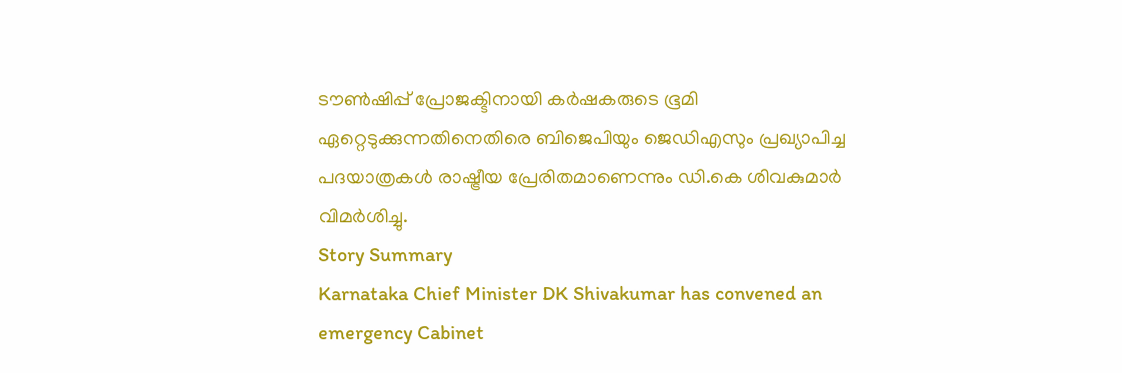ടൗൺഷിപ്പ് പ്രോജക്ടിനായി കർഷകരുടെ ഭൂമി ഏറ്റെടുക്കുന്നതിനെതിരെ ബിജെപിയും ജെഡിഎസും പ്രഖ്യാപിച്ച പദയാത്രകൾ രാഷ്ട്രീയ പ്രേരിതമാണെന്നും ഡി.കെ ശിവകുമാർ വിമർശിച്ചു.
Story Summary
Karnataka Chief Minister DK Shivakumar has convened an emergency Cabinet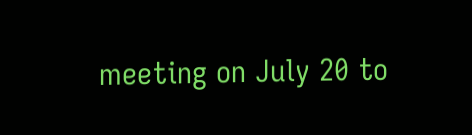meeting on July 20 to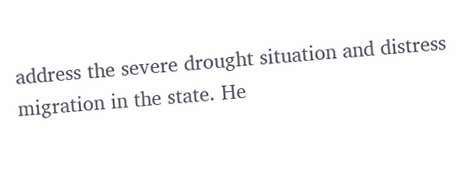address the severe drought situation and distress migration in the state. He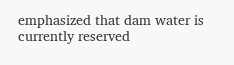emphasized that dam water is currently reserved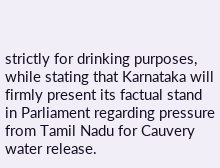strictly for drinking purposes, while stating that Karnataka will firmly present its factual stand in Parliament regarding pressure from Tamil Nadu for Cauvery water release.